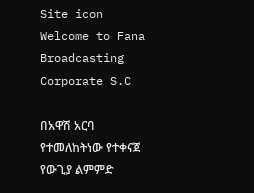Site icon Welcome to Fana Broadcasting Corporate S.C

በአዋሽ አርባ የተመለከትነው የተቀናጀ የውጊያ ልምምድ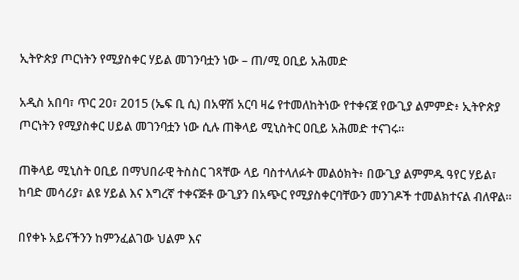ኢትዮጵያ ጦርነትን የሚያስቀር ሃይል መገንባቷን ነው – ጠ/ሚ ዐቢይ አሕመድ

አዲስ አበባ፣ ጥር 20፣ 2015 (ኤፍ ቢ ሲ) በአዋሽ አርባ ዛሬ የተመለከትነው የተቀናጀ የውጊያ ልምምድ፥ ኢትዮጵያ ጦርነትን የሚያስቀር ሀይል መገንባቷን ነው ሲሉ ጠቅላይ ሚኒስትር ዐቢይ አሕመድ ተናገሩ።

ጠቅላይ ሚኒስት ዐቢይ በማህበራዊ ትስስር ገጻቸው ላይ ባስተላለፉት መልዕክት፥ በውጊያ ልምምዱ ዓየር ሃይል፣ ከባድ መሳሪያ፣ ልዩ ሃይል እና እግረኛ ተቀናጅቶ ውጊያን በአጭር የሚያስቀርባቸውን መንገዶች ተመልክተናል ብለዋል።

በየቀኑ አይናችንን ከምንፈልገው ህልም እና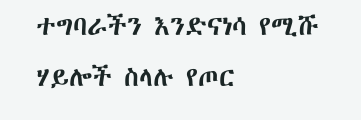ተግባራችን እንድናነሳ የሚሹ ሃይሎች ስላሉ የጦር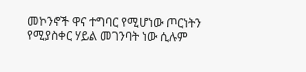መኮንኖች ዋና ተግባር የሚሆነው ጦርነትን የሚያስቀር ሃይል መገንባት ነው ሲሉም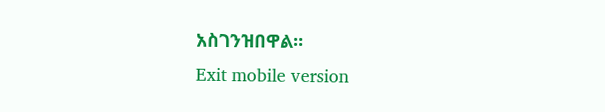አስገንዝበዋል።
Exit mobile version